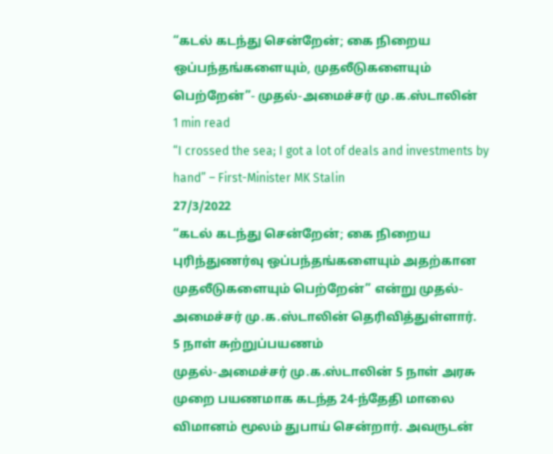“கடல் கடந்து சென்றேன்; கை நிறைய ஒப்பந்தங்களையும், முதலீடுகளையும் பெற்றேன்”- முதல்-அமைச்சர் மு.க.ஸ்டாலின்
1 min read
“I crossed the sea; I got a lot of deals and investments by hand” – First-Minister MK Stalin
27/3/2022
“கடல் கடந்து சென்றேன்; கை நிறைய புரிந்துணர்வு ஒப்பந்தங்களையும் அதற்கான முதலீடுகளையும் பெற்றேன்” என்று முதல்-அமைச்சர் மு.க.ஸ்டாலின் தெரிவித்துள்ளார்.
5 நாள் சுற்றுப்பயணம்
முதல்-அமைச்சர் மு.க.ஸ்டாலின் 5 நாள் அரசு முறை பயணமாக கடந்த 24-ந்தேதி மாலை விமானம் மூலம் துபாய் சென்றார். அவருடன்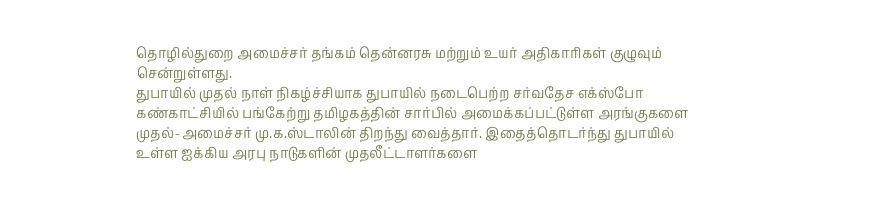தொழில்துறை அமைச்சர் தங்கம் தென்னரசு மற்றும் உயர் அதிகாரிகள் குழுவும் சென்றுள்ளது.
துபாயில் முதல் நாள் நிகழ்ச்சியாக துபாயில் நடைபெற்ற சர்வதேச எக்ஸ்போ கண்காட்சியில் பங்கேற்று தமிழகத்தின் சார்பில் அமைக்கப்பட்டுள்ள அரங்குகளை முதல்-அமைச்சர் மு.க.ஸ்டாலின் திறந்து வைத்தார். இதைத்தொடர்ந்து துபாயில் உள்ள ஐக்கிய அரபு நாடுகளின் முதலீட்டாளர்களை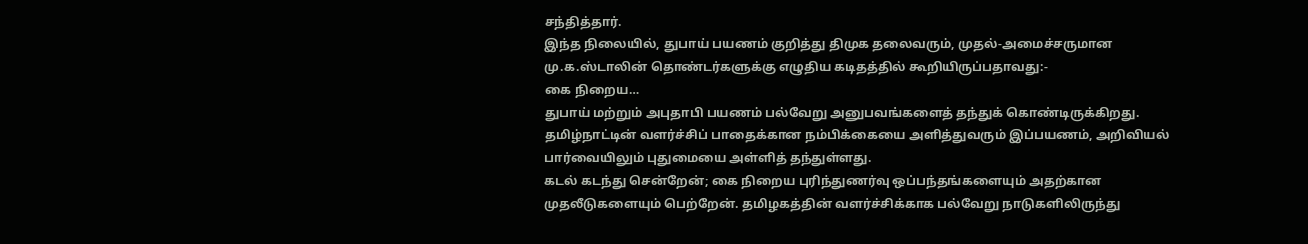சந்தித்தார்.
இந்த நிலையில், துபாய் பயணம் குறித்து திமுக தலைவரும், முதல்-அமைச்சருமான மு.க.ஸ்டாலின் தொண்டர்களுக்கு எழுதிய கடிதத்தில் கூறியிருப்பதாவது:-
கை நிறைய…
துபாய் மற்றும் அபுதாபி பயணம் பல்வேறு அனுபவங்களைத் தந்துக் கொண்டிருக்கிறது. தமிழ்நாட்டின் வளர்ச்சிப் பாதைக்கான நம்பிக்கையை அளித்துவரும் இப்பயணம், அறிவியல் பார்வையிலும் புதுமையை அள்ளித் தந்துள்ளது.
கடல் கடந்து சென்றேன்; கை நிறைய புரிந்துணர்வு ஒப்பந்தங்களையும் அதற்கான முதலீடுகளையும் பெற்றேன். தமிழகத்தின் வளர்ச்சிக்காக பல்வேறு நாடுகளிலிருந்து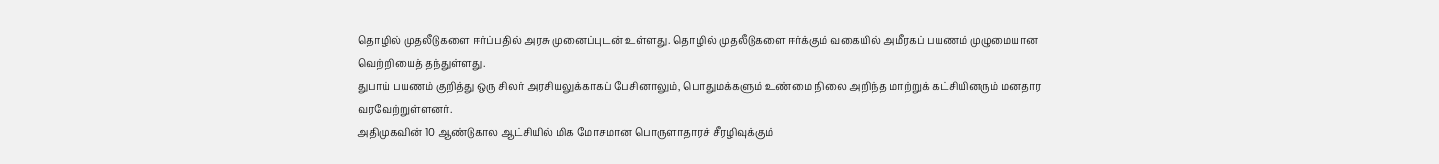தொழில் முதலீடுகளை ஈர்ப்பதில் அரசு முனைப்புடன் உள்ளது. தொழில் முதலீடுகளை ஈர்க்கும் வகையில் அமீரகப் பயணம் முழுமையான வெற்றியைத் தந்துள்ளது.
துபாய் பயணம் குறித்து ஒரு சிலர் அரசியலுக்காகப் பேசினாலும், பொதுமக்களும் உண்மை நிலை அறிந்த மாற்றுக் கட்சியினரும் மனதார வரவேற்றுள்ளனர்.
அதிமுகவின் 10 ஆண்டுகால ஆட்சியில் மிக மோசமான பொருளாதாரச் சீரழிவுக்கும்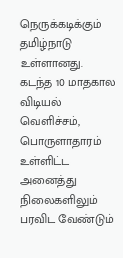நெருக்கடிக்கும் தமிழ்நாடு உள்ளானது. கடந்த 10 மாதகால விடியல் வெளிச்சம், பொருளாதாரம் உள்ளிட்ட அனைத்து நிலைகளிலும் பரவிட வேண்டும்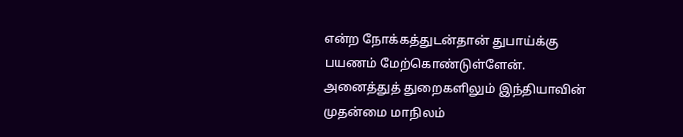என்ற நோக்கத்துடன்தான் துபாய்க்கு பயணம் மேற்கொண்டுள்ளேன்.
அனைத்துத் துறைகளிலும் இந்தியாவின் முதன்மை மாநிலம்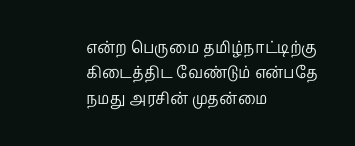என்ற பெருமை தமிழ்நாட்டிற்கு கிடைத்திட வேண்டும் என்பதே நமது அரசின் முதன்மை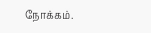நோக்கம்.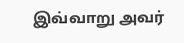இவ்வாறு அவர்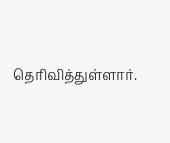தெரிவித்துள்ளார்.